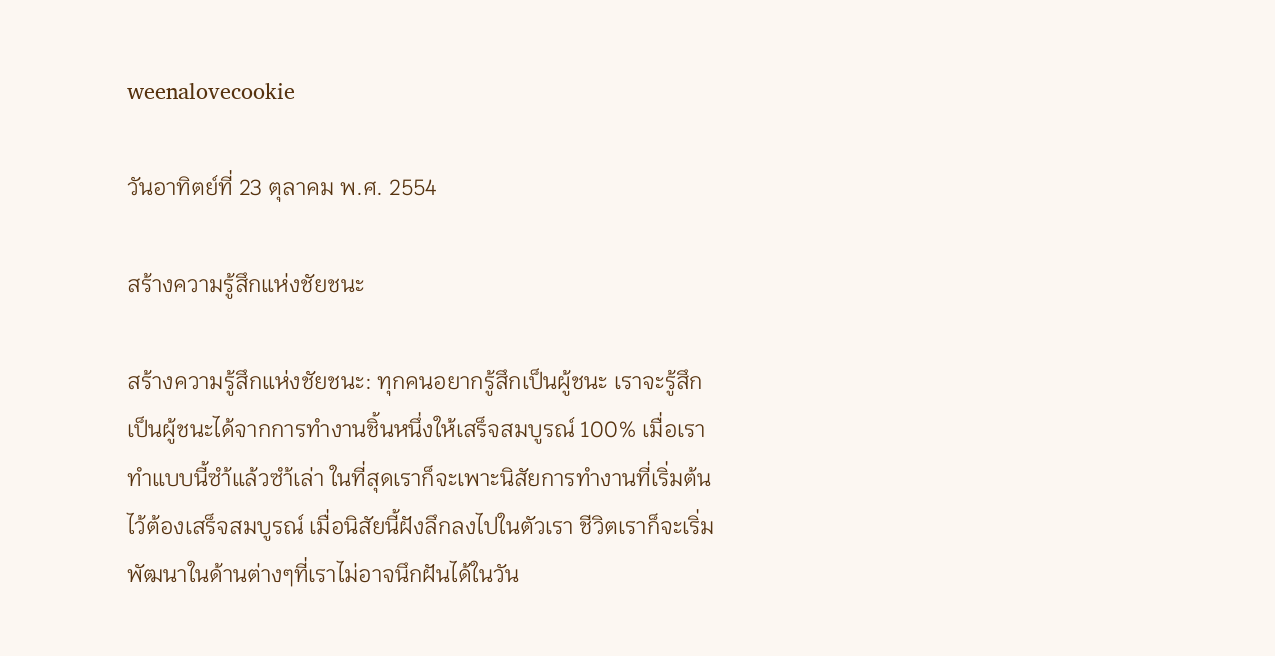weenalovecookie

วันอาทิตย์ที่ 23 ตุลาคม พ.ศ. 2554

สร้างความรู้สึกแห่งชัยชนะ

สร้างความรู้สึกแห่งชัยชนะ: ทุกคนอยากรู้สึกเป็นผู้ชนะ เราจะรู้สึกเป็นผู้ชนะได้จากการทำงานชิ้นหนึ่งให้เสร็จสมบูรณ์ 100% เมื่อเราทำแบบนี้ซำ้แล้วซำ้เล่า ในที่สุดเราก็จะเพาะนิสัยการทำงานที่เริ่มต้นไว้ต้องเสร็จสมบูรณ์ เมื่อนิสัยนี้ฝังลึกลงไปในตัวเรา ชีวิตเราก็จะเริ่มพัฒนาในด้านต่างๆที่เราไม่อาจนึกฝันได้ในวัน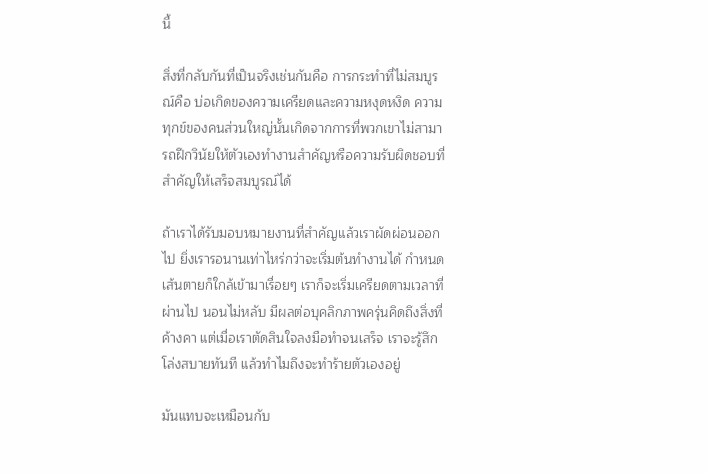นี้

สิ่งที่กลับกันที่เป็นจริงเช่นกันคือ การกระทำที่ไม่สมบูรณ์คือ บ่อเกิดของความเครียดและความหงุดหงิด ความทุกข์ของคนส่วนใหญ่นั้นเกิดจากการที่พวกเขาไม่สามารถฝึกวินัยให้ตัวเองทำงานสำคัญหรือความรับผิดชอบที่สำคัญให้เสร็จสมบูรณ์ได้

ถ้าเราได้รับมอบหมายงานที่สำคัญแล้วเราผัดผ่อนออกไป ยิ่งเรารอนานเท่าไหร่กว่าจะเริ่มต้นทำงานได้ กำหนดเส้นตายก็ใกล้เข้ามาเรื่อยๆ เราก็จะเริ่มเครียดตามเวลาที่ผ่านไป นอนไม่หลับ มีผลต่อบุคลิกภาพครุ่นคิดถึงสิ่งที่ค้างคา แต่เมื่อเราตัดสินใจลงมือทำจนเสร็จ เราจะรู้สึกโล่งสบายทันที แล้วทำไมถึงจะทำร้ายตัวเองอยู่

มันแทบจะเหมือนกับ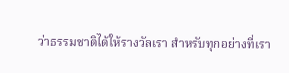ว่าธรรมชาติได้ให้รางวัลเรา สำหรับทุกอย่างที่เรา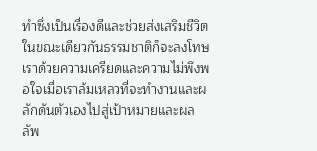ทำซึ่งเป็นเรื่องดีและช่วยส่งเสริมชีวิต ในขณะเดียวกันธรรมชาติก็จะลงโทษเราด้วยความเครียดและความไม่พึงพอใจเมื่อเราล้มเหลวที่จะทำงานและผลักดันตัวเองไปสู่เป้าหมายและผลลัพ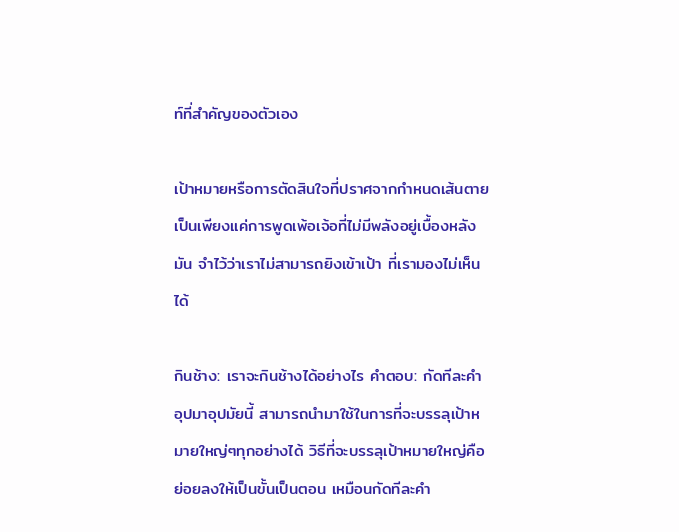ท์ที่สำคัญของตัวเอง

เป้าหมายหรือการตัดสินใจที่ปราศจากกำหนดเส้นตาย เป็นเพียงแค่การพูดเพ้อเจ้อที่ไม่มีพลังอยู่เบื้องหลังมัน จำไว้ว่าเราไม่สามารถยิงเข้าเป้า ที่เรามองไม่เห็นได้

กินช้าง: เราจะกินช้างได้อย่างไร คำตอบ: กัดทีละคำ อุปมาอุปมัยนี้ สามารถนำมาใช้ในการที่จะบรรลุเป้าหมายใหญ่ๆทุกอย่างได้ วิธีที่จะบรรลุเป้าหมายใหญ่คือ ย่อยลงให้เป็นขั้นเป็นตอน เหมือนกัดทีละคำ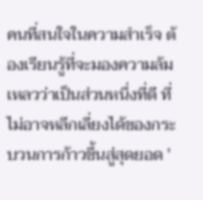คนที่สนใจในความสำเร็จ ต้องเรียนรู้ที่จะมองความล้มเหลวว่าเป็นส่วนหนึ่งที่ดี ที่ไม่อาจหลีกเลี่ยงได้ของกระบวนการก้าวขึ้นสู่สุดยอด '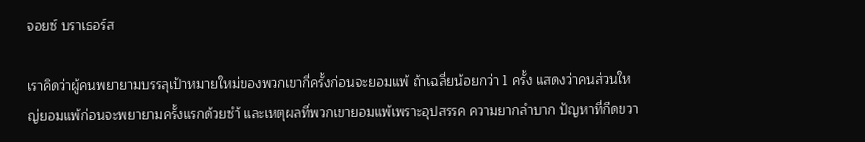จอยซ์ บราเธอร์ส

เราคิดว่าผู้คนพยายามบรรลุเป้าหมายใหม่ของพวกเขากี่ครั้งก่อนจะยอมแพ้ ถ้าเฉลี่ยน้อยกว่า 1 ครั้ง แสดงว่าคนส่วนใหญ่ยอมแพ้ก่อนจะพยายามครั้งแรกด้วยซำ้ และเหตุผลที่พวกเขายอมแพ้เพราะอุปสรรค ความยากลำบาก ปัญหาที่กีดขวา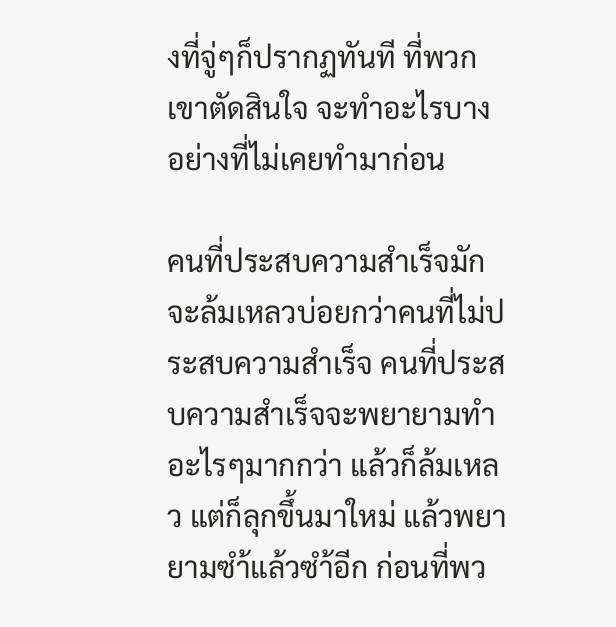งที่จู่ๆก็ปรากฏทันที ที่พวกเขาตัดสินใจ จะทำอะไรบางอย่างที่ไม่เคยทำมาก่อน

คนที่ประสบความสำเร็จมักจะล้มเหลวบ่อยกว่าคนที่ไม่ประสบความสำเร็จ คนที่ประสบความสำเร็จจะพยายามทำอะไรๆมากกว่า แล้วก็ล้มเหลว แต่ก็ลุกขึ้นมาใหม่ แล้วพยายามซำ้แล้วซำ้อีก ก่อนที่พว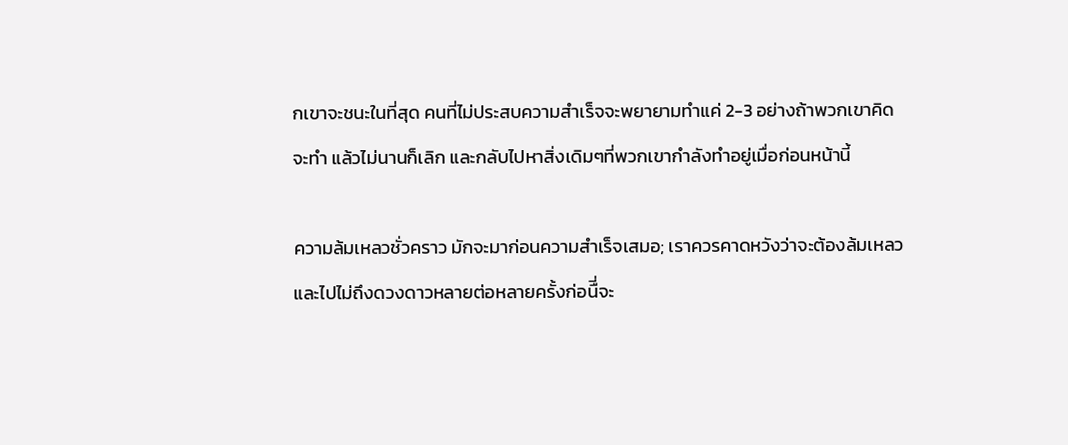กเขาจะชนะในที่สุด คนที่ไม่ประสบความสำเร็จจะพยายามทำแค่ 2-3 อย่างถ้าพวกเขาคิดจะทำ แล้วไม่นานก็เลิก และกลับไปหาสิ่งเดิมๆที่พวกเขากำลังทำอยู่เมื่อก่อนหน้านี้

ความล้มเหลวชั่วคราว มักจะมาก่อนความสำเร็จเสมอ; เราควรคาดหวังว่าจะต้องล้มเหลวและไปไม่ถึงดวงดาวหลายต่อหลายครั้งก่อนืี่จะ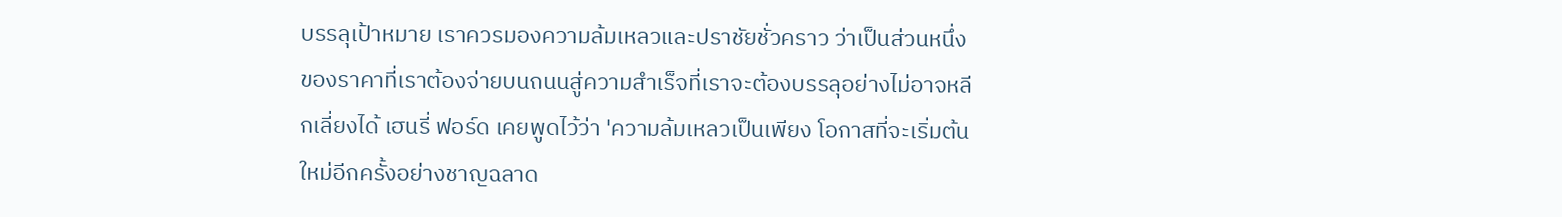บรรลุเป้าหมาย เราควรมองความล้มเหลวและปราชัยชั่วคราว ว่าเป็นส่วนหนึ่งของราคาที่เราต้องจ่ายบนถนนสู่ความสำเร็จที่เราจะต้องบรรลุอย่างไม่อาจหลีกเลี่ยงได้ เฮนรี่ ฟอร์ด เคยพูดไว้ว่า 'ความล้มเหลวเป็นเพียง โอกาสที่จะเริ่มต้นใหม่อีกครั้งอย่างชาญฉลาด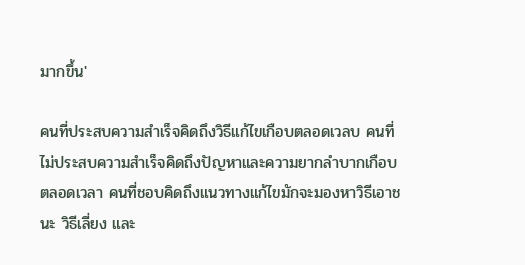มากขึ้น'

คนที่ประสบความสำเร็จคิดถึงวิธีแก้ไขเกือบตลอดเวลบ คนที่ไม่ประสบความสำเร็จคิดถึงปัญหาและความยากลำบากเกือบตลอดเวลา คนที่ชอบคิดถึงแนวทางแก้ไขมักจะมองหาวิธีเอาชนะ วิธีเลี่ยง และ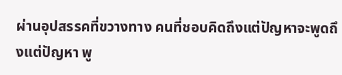ผ่านอุปสรรคที่ขวางทาง คนที่ชอบคิดถึงแต่ปัญหาจะพูดถึงแต่ปัญหา พู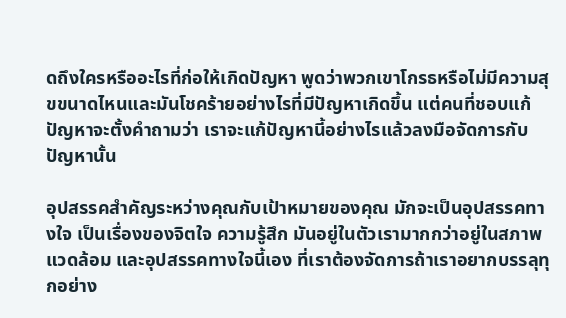ดถึงใครหรืออะไรที่ก่อให้เกิดปัญหา พูดว่าพวกเขาโกรธหรือไม่มีความสุขขนาดไหนและมันโชคร้ายอย่างไรที่มีปัญหาเกิดขึ้น แต่คนที่ชอบแก้ปัญหาจะตั้งคำถามว่า เราจะแก้ปัญหานี้อย่างไรแล้วลงมือจัดการกับปัญหานั้น

อุปสรรคสำคัญระหว่างคุณกับเป้าหมายของคุณ มักจะเป็นอุปสรรคทางใจ เป็นเรื่องของจิตใจ ความรู้สึก มันอยู่ในตัวเรามากกว่าอยู่ในสภาพแวดล้อม และอุปสรรคทางใจนี้เอง ที่เราต้องจัดการถ้าเราอยากบรรลุทุกอย่าง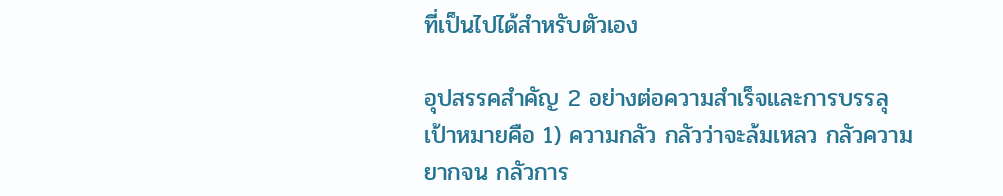ที่เป็นไปได้สำหรับตัวเอง

อุปสรรคสำคัญ 2 อย่างต่อความสำเร็จและการบรรลุเป้าหมายคือ 1) ความกลัว กลัวว่าจะล้มเหลว กลัวความยากจน กลัวการ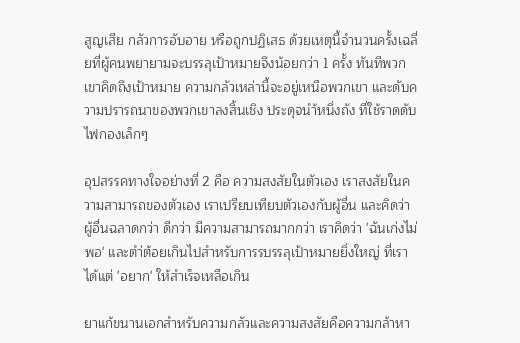สูญเสีย กลัวการอับอาย หรือถูกปฏิเสธ ด้วยเหตุนี้จำนวนครั้งเฉลี่ยที่ผู้คนพยายามจะบรรลุเป้าหมายจึงน้อยกว่า 1 ครั้ง ทันทีพวกเขาคิดถึงเป้าหมาย ความกลัวเหล่านี้จะอยู่เหนือพวกเขา และดับความปรารถนาของพวกเขาลงสิ้นเชิง ประดุจนำ้หนึ่งถัง ที่ใช้ราดดับไฟกองเล็กๆ

อุปสรรคทางใจอย่างที่ 2 คือ ความสงสัยในตัวเอง เราสงสัยในความสามารถของตัวเอง เราเปรียบเทียบตัวเองกับผู้อื่น และคิดว่าผู้อื่นฉลาดกว่า ดีกว่า มีความสามารถมากกว่า เราคิดว่า 'ฉันเก่งไม่พอ' และตำ่ต้อยเกินไปสำหรับการรบรรลุเป้าหมายยิ่งใหญ่ ที่เราได้แต่ 'อยาก' ให้สำเร็จเหลือเกิน

ยาแก้ขนานเอกสำหรับความกลัวและความสงสัยคือความกล้าหา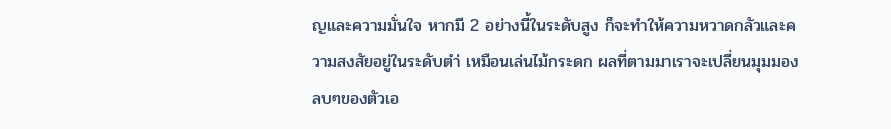ญและความมั่นใจ หากมี 2 อย่างนี้ในระดับสูง ก็จะทำให้ความหวาดกลัวและความสงสัยอยู่ในระดับตำ่ เหมือนเล่นไม้กระดก ผลที่ตามมาเราจะเปลี่ยนมุมมองลบๆของตัวเอ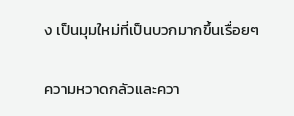ง เป็นมุมใหม่ที่เป็นบวกมากขึ้นเรื่อยๆ

ความหวาดกลัวและควา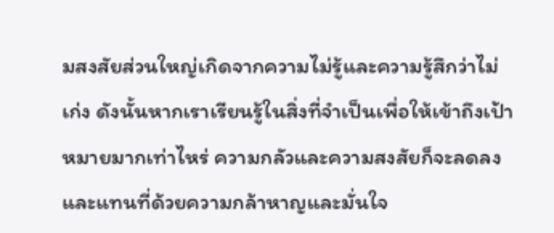มสงสัยส่วนใหญ่เกิดจากความไม่รู้และความรู้สึกว่าไม่เก่ง ดังนั้นหากเราเรียนรู้ในสิ่งที่จำเป็นเพื่อให้เข้าถึงเป้าหมายมากเท่าไหร่ ความกลัวและความสงสัยก็จะลดลงและแทนที่ด้วยความกล้าหาญและมั่นใจ